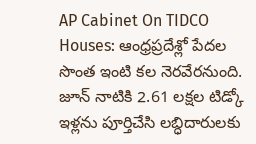AP Cabinet On TIDCO Houses: ఆంధ్రప్రదేశ్లో పేదల సొంత ఇంటి కల నెరవేరనుంది. జూన్ నాటికి 2.61 లక్షల టిడ్కో ఇళ్లను పూర్తిచేసి లబ్ధిదారులకు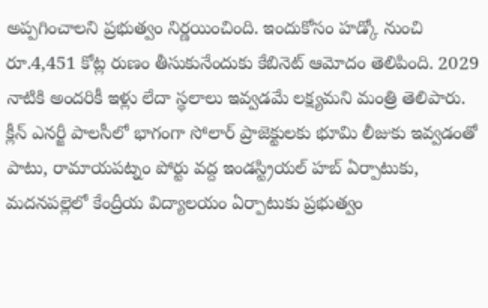అప్పగించాలని ప్రభుత్వం నిర్ణయించింది. ఇందుకోసం హడ్కో నుంచి రూ.4,451 కోట్ల రుణం తీసుకునేందుకు కేబినెట్ ఆమోదం తెలిపింది. 2029 నాటికి అందరికీ ఇళ్లు లేదా స్థలాలు ఇవ్వడమే లక్ష్యమని మంత్రి తెలిపారు. క్లీన్ ఎనర్జీ పాలసీలో భాగంగా సోలార్ ప్రాజెక్టులకు భూమి లీజుకు ఇవ్వడంతో పాటు, రామాయపట్నం పోర్టు వద్ద ఇండస్ట్రియల్ హబ్ ఏర్పాటుకు, మదనపల్లెలో కేంద్రీయ విద్యాలయం ఏర్పాటుకు ప్రభుత్వం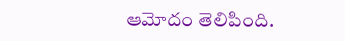ఆమోదం తెలిపింది.